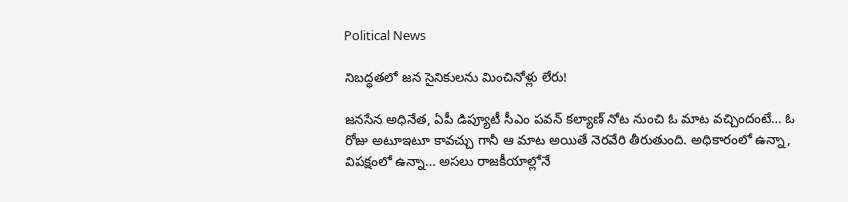Political News

నిబద్ధతలో జన సైనికులను మించినోళ్లు లేరు!

జనసేన అధినేత, ఏపీ డిప్యూటీ సీఎం పవన్ కల్యాణ్ నోట నుంచి ఓ మాట వచ్చిందంటే… ఓ రోజు అటూఇటూ కావచ్చు గానీ ఆ మాట అయితే నెరవేరి తీరుతుంది. అధికారంలో ఉన్నా, విపక్షంలో ఉన్నా… అసలు రాజకీయాల్లోనే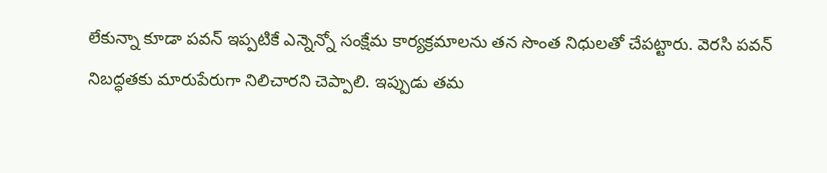లేకున్నా కూడా పవన్ ఇప్పటికే ఎన్నెన్నో సంక్షేమ కార్యక్రమాలను తన సొంత నిధులతో చేపట్టారు. వెరసి పవన్ నిబద్ధతకు మారుపేరుగా నిలిచారని చెప్పాలి. ఇప్పుడు తమ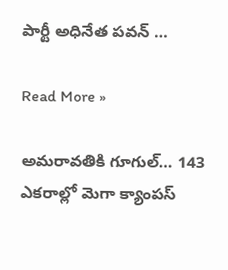పార్టీ అధినేత పవన్ …

Read More »

అమరావతికి గూగుల్… 143 ఎకరాల్లో మెగా క్యాంపస్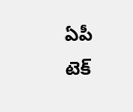ఏపీ టెక్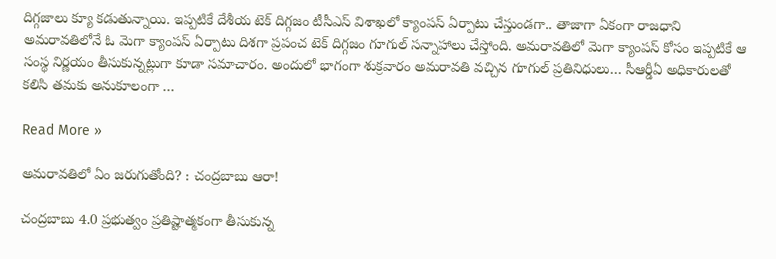దిగ్గజాలు క్యూ కడుతున్నాయి. ఇప్పటికే దేశీయ టెక్ దిగ్గజం టీసీఎస్ విశాఖలో క్యాంపస్ ఏర్పాటు చేస్తుండగా.. తాజాగా ఏకంగా రాజధాని అమరావతిలోనే ఓ మెగా క్యాంపస్ ఏర్పాటు దిశగా ప్రపంచ టెక్ దిగ్గజం గూగుల్ సన్నాహాలు చేస్తోంది. అమరావతిలో మెగా క్యాంపస్ కోసం ఇప్పటికే ఆ సంస్థ నిర్ణయం తీసుకున్నట్లుగా కూడా సమాచారం. అందులో భాగంగా శుక్రవారం అమరావతి వచ్చిన గూగుల్ ప్రతినిధులు… సీఆర్డీఏ అధికారులతో కలిసి తమకు అనుకూలంగా …

Read More »

అమ‌రావ‌తిలో ఏం జ‌రుగుతోంది? : చంద్ర‌బాబు ఆరా!

చంద్ర‌బాబు 4.0 ప్ర‌భుత్వం ప్ర‌తిష్టాత్మ‌కంగా తీసుకున్న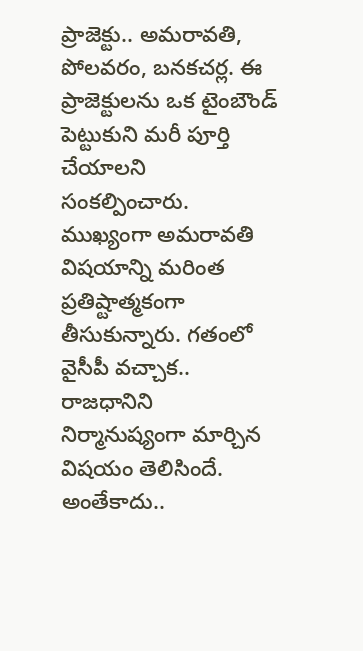ప్రాజెక్టు.. అమ‌రావ‌తి, పోల‌వ‌రం, బ‌న‌క‌చ‌ర్ల‌. ఈ ప్రాజెక్టుల‌ను ఒక టైంబౌండ్ పెట్టుకుని మ‌రీ పూర్తి చేయాల‌ని సంక‌ల్పించారు. ముఖ్యంగా అమ‌రావ‌తి విష‌యాన్ని మ‌రింత ప్ర‌తిష్టాత్మ‌కంగా తీసుకున్నారు. గ‌తంలో వైసీపీ వ‌చ్చాక‌.. రాజ‌ధానిని నిర్మానుష్యంగా మార్చిన విష‌యం తెలిసిందే. అంతేకాదు..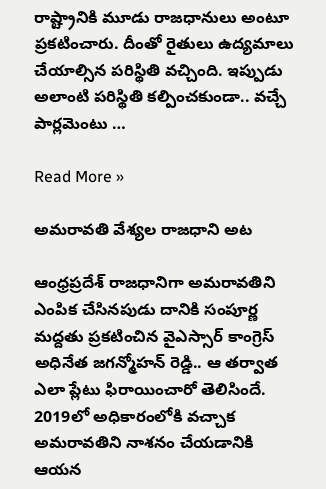రాష్ట్రానికి మూడు రాజ‌ధానులు అంటూ ప్ర‌క‌టించారు. దీంతో రైతులు ఉద్య‌మాలు చేయాల్సిన ప‌రిస్థితి వ‌చ్చింది. ఇప్పుడు అలాంటి ప‌రిస్థితి క‌ల్పించ‌కుండా.. వ‌చ్చే పార్ల‌మెంటు …

Read More »

అమరావతి వేశ్యల రాజధాని అట

ఆంధ్రప్రదేశ్ రాజధానిగా అమరావతిని ఎంపిక చేసినపుడు దానికి సంపూర్ణ మద్దతు ప్రకటించిన వైఎస్సార్ కాంగ్రెస్ అధినేత జగన్మోహన్ రెడ్డి.. ఆ తర్వాత ఎలా ప్లేటు ఫిరాయించారో తెలిసిందే. 2019లో అధికారంలోకి వచ్చాక అమరావతిని నాశనం చేయడానికి ఆయన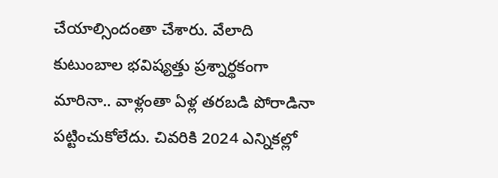చేయాల్సిందంతా చేశారు. వేలాది కుటుంబాల భవిష్యత్తు ప్రశ్నార్థకంగా మారినా.. వాళ్లంతా ఏళ్ల తరబడి పోరాడినా పట్టించుకోలేదు. చివరికి 2024 ఎన్నికల్లో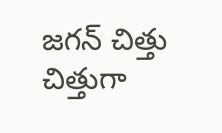జగన్ చిత్తు చిత్తుగా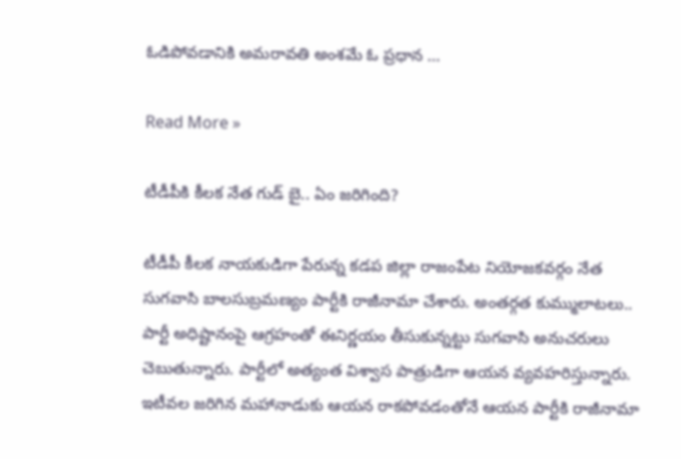ఓడిపోవడానికి అమరావతి అంశమే ఓ ప్రధాన …

Read More »

టీడీపీకి కీల‌క నేత గుడ్ బై.. ఏం జ‌రిగింది?

టీడీపీ కీల‌క నాయ‌కుడిగా పేరున్న క‌డ‌ప జిల్లా రాజంపేట నియోజ‌క‌వ‌ర్గం నేత సుగ‌వాసి బాల‌సుబ్రమణ్యం పార్టీకి రాజీనామా చేశారు. అంత‌ర్గ‌త కుమ్ములాట‌లు.. పార్టీ అధిష్టానంపై ఆగ్ర‌హంతో ఈనిర్ణ‌యం తీసుకున్న‌ట్టు సుగ‌వాసి అనుచ‌రులు చెబుతున్నారు. పార్టీలో అత్యంత విశ్వాస పాత్రుడిగా ఆయ‌న వ్య‌వ‌హ‌రిస్తున్నారు. ఇటీవ‌ల జ‌రిగిన మ‌హానాడుకు ఆయ‌న రాక‌పోవ‌డంతోనే ఆయ‌న పార్టీకి రాజీనామా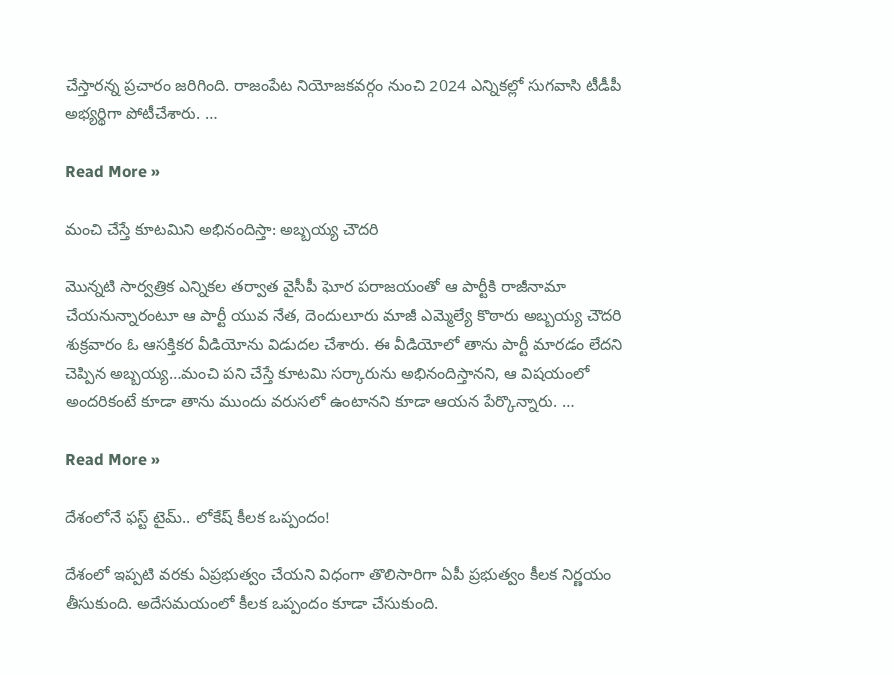చేస్తార‌న్న ప్ర‌చారం జ‌రిగింది. రాజంపేట నియోజ‌క‌వ‌ర్గం నుంచి 2024 ఎన్నిక‌ల్లో సుగ‌వాసి టీడీపీ అభ్యర్థిగా పోటీచేశారు. …

Read More »

మంచి చేస్తే కూటమిని అభినందిస్తా: అబ్బయ్య చౌదరి

మొన్నటి సార్వత్రిక ఎన్నికల తర్వాత వైసీపీ ఘోర పరాజయంతో ఆ పార్టీకి రాజీనామా చేయనున్నారంటూ ఆ పార్టీ యువ నేత, దెందులూరు మాజీ ఎమ్మెల్యే కొఠారు అబ్బయ్య చౌదరి శుక్రవారం ఓ ఆసక్తికర వీడియోను విడుదల చేశారు. ఈ వీడియోలో తాను పార్టీ మారడం లేదని చెప్పిన అబ్బయ్య…మంచి పని చేస్తే కూటమి సర్కారును అభినందిస్తానని, ఆ విషయంలో అందరికంటే కూడా తాను ముందు వరుసలో ఉంటానని కూడా ఆయన పేర్కొన్నారు. …

Read More »

దేశంలోనే ఫ‌స్ట్ టైమ్‌.. లోకేష్ కీల‌క ఒప్పందం!

దేశంలో ఇప్ప‌టి వ‌ర‌కు ఏప్ర‌భుత్వం చేయ‌ని విధంగా తొలిసారిగా ఏపీ ప్ర‌భుత్వం కీల‌క నిర్ణ‌యం తీసుకుంది. అదేస‌మ‌యంలో కీల‌క ఒప్పందం కూడా చేసుకుంది.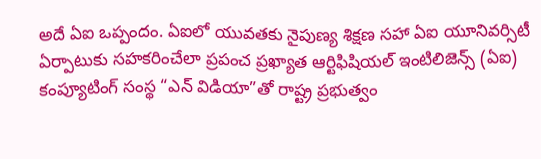అదే ఏఐ ఒప్పందం. ఏఐలో యువతకు నైపుణ్య శిక్షణ సహా ఏఐ యూనివర్సిటీ ఏర్పాటుకు సహకరించేలా ప్రపంచ ప్రఖ్యాత ఆర్టిఫిషియల్ ఇంటిలిజెన్స్ (ఏఐ) కంప్యూటింగ్ సంస్థ “ఎన్ విడియా”తో రాష్ట్ర ప్రభుత్వం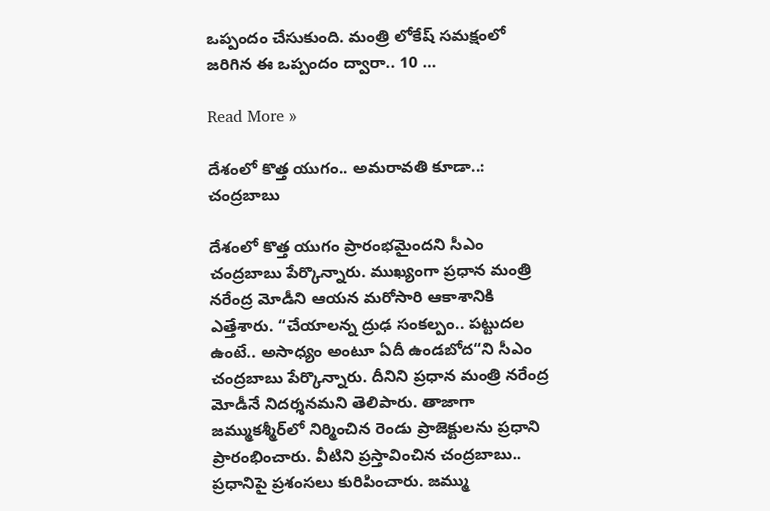ఒప్పందం చేసుకుంది. మంత్రి లోకేష్ స‌మ‌క్షంలో జ‌రిగిన ఈ ఒప్పందం ద్వారా.. 10 …

Read More »

దేశంలో కొత్త యుగం.. అమ‌రావతి కూడా..: చంద్ర‌బాబు

దేశంలో కొత్త యుగం ప్రారంభ‌మైంద‌ని సీఎం చంద్ర‌బాబు పేర్కొన్నారు. ముఖ్యంగా ప్ర‌ధాన మంత్రి న‌రేంద్ర మోడీని ఆయ‌న మ‌రోసారి ఆకాశానికి ఎత్తేశారు. “చేయాల‌న్న ద్రుఢ సంక‌ల్పం.. ప‌ట్టుద‌ల ఉంటే.. అసాధ్యం అంటూ ఏదీ ఉండ‌బోద‌“ని సీఎం చంద్ర‌బాబు పేర్కొన్నారు. దీనిని ప్ర‌ధాన మంత్రి న‌రేంద్ర మోడీనే నిద‌ర్శ‌న‌మ‌ని తెలిపారు. తాజాగా జ‌మ్ముక‌శ్మీర్‌లో నిర్మించిన రెండు ప్రాజెక్టుల‌ను ప్ర‌ధాని ప్రారంభించారు. వీటిని ప్ర‌స్తావించిన చంద్ర‌బాబు.. ప్ర‌ధానిపై ప్ర‌శంస‌లు కురిపించారు. జ‌మ్ము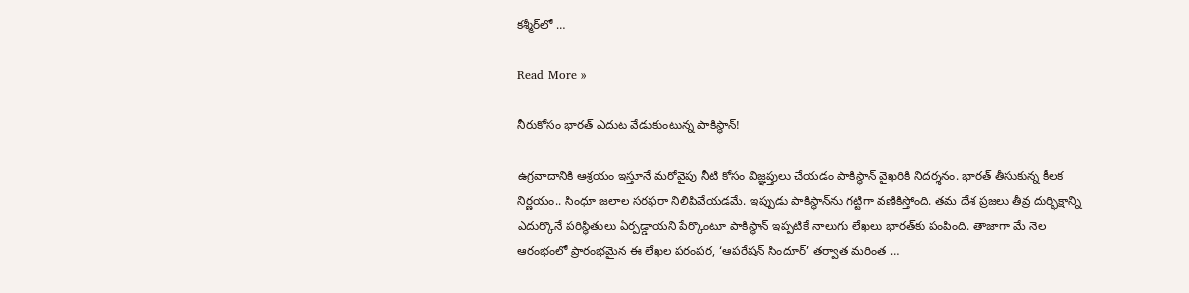క‌శ్మీర్‌లో …

Read More »

నీరుకోసం భారత్ ఎదుట వేడుకుంటున్న పాకిస్థాన్!

ఉగ్రవాదానికి ఆశ్రయం ఇస్తూనే మరోవైపు నీటి కోసం విజ్ఞప్తులు చేయడం పాకిస్థాన్ వైఖరికి నిదర్శనం. భారత్ తీసుకున్న కీలక నిర్ణయం.. సింధూ జలాల సరఫరా నిలిపివేయడమే. ఇప్పుడు పాకిస్థాన్‌ను గట్టిగా వణికిస్తోంది. తమ దేశ ప్రజలు తీవ్ర దుర్భిక్షాన్ని ఎదుర్కొనే పరిస్థితులు ఏర్పడ్డాయని పేర్కొంటూ పాకిస్థాన్ ఇప్పటికే నాలుగు లేఖలు భారత్‌కు పంపింది. తాజాగా మే నెల ఆరంభంలో ప్రారంభమైన ఈ లేఖల పరంపర, ‘ఆపరేషన్ సిందూర్’ తర్వాత మరింత …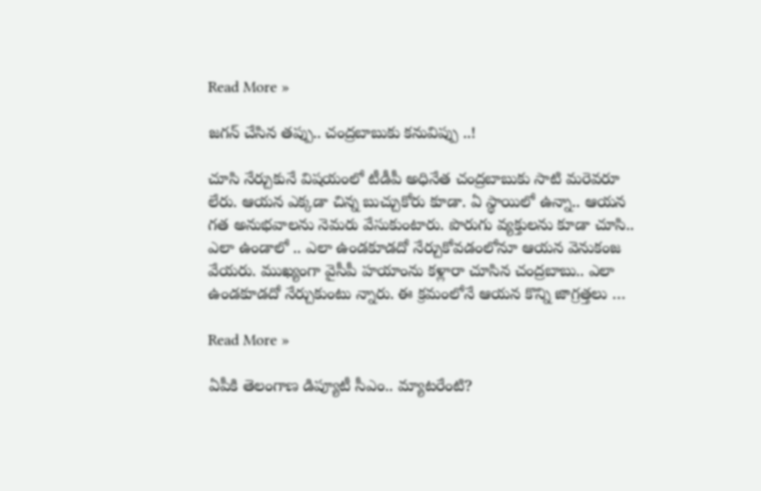Read More »

జ‌గ‌న్ చేసిన త‌ప్పు.. చంద్ర‌బాబుకు క‌నువిప్పు ..!

చూసి నేర్చుకునే విష‌యంలో టీడీపీ అధినేత చంద్ర‌బాబుకు సాటి మ‌రెవ‌రూ లేరు. ఆయ‌న ఎక్క‌డా చిన్న బుచ్చుకోరు కూడా. ఏ స్థాయిలో ఉన్నా.. ఆయ‌న గ‌త అనుభ‌వాల‌ను నెమ‌రు వేసుకుంటారు. పొరుగు వ్య‌క్తుల‌ను కూడా చూసి.. ఎలా ఉండాలో .. ఎలా ఉండ‌కూడ‌దో నేర్చుకోవ‌డంలోనూ ఆయ‌న వెనుకంజ వేయ‌రు. ముఖ్యంగా వైసీపీ హ‌యాంను క‌ళ్లారా చూసిన చంద్ర‌బాబు.. ఎలా ఉండ‌కూడ‌దో నేర్చుకుంటు న్నారు. ఈ క్ర‌మంలోనే ఆయ‌న కొన్ని జాగ్ర‌త్త‌లు …

Read More »

ఏపీకి తెలంగాణ డిప్యూటీ సీఎం.. మ్యాటరేంటి?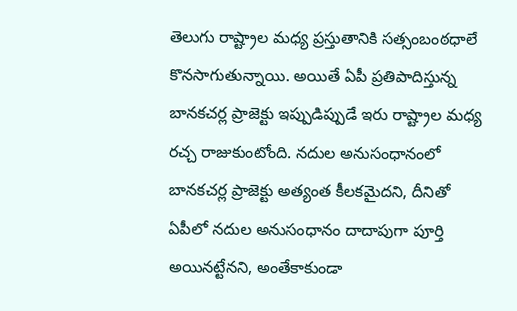తెలుగు రాష్ట్రాల మధ్య ప్రస్తుతానికి సత్సంబంఠధాలే కొనసాగుతున్నాయి. అయితే ఏపీ ప్రతిపాదిస్తున్న బానకచర్ల ప్రాజెక్టు ఇప్పుడిప్పుడే ఇరు రాష్ట్రాల మధ్య రచ్చ రాజుకుంటోంది. నదుల అనుసంధానంలో బానకచర్ల ప్రాజెక్టు అత్యంత కీలకమైదని, దీనితో ఏపీలో నదుల అనుసంధానం దాదాపుగా పూర్తి అయినట్టేనని, అంతేకాకుండా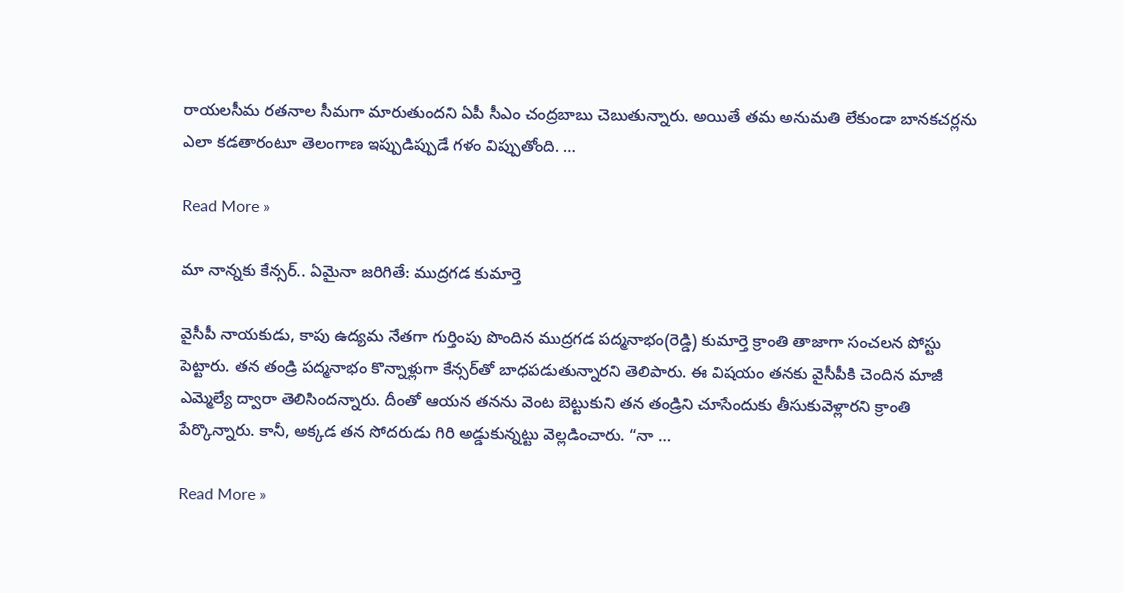రాయలసీమ రతనాల సీమగా మారుతుందని ఏపీ సీఎం చంద్రబాబు చెబుతున్నారు. అయితే తమ అనుమతి లేకుండా బానకచర్లను ఎలా కడతారంటూ తెలంగాణ ఇప్పుడిప్పుడే గళం విప్పుతోంది. …

Read More »

మా నాన్న‌కు కేన్స‌ర్‌.. ఏమైనా జ‌రిగితే: ముద్రగడ కుమార్తె

వైసీపీ నాయ‌కుడు, కాపు ఉద్యమ నేత‌గా గుర్తింపు పొందిన ముద్ర‌గ‌డ ప‌ద్మ‌నాభం(రెడ్డి) కుమార్తె క్రాంతి తాజాగా సంచ‌ల‌న పోస్టు పెట్టారు. త‌న తండ్రి ప‌ద్మ‌నాభం కొన్నాళ్లుగా కేన్స‌ర్‌తో బాధ‌ప‌డుతున్నార‌ని తెలిపారు. ఈ విష‌యం త‌న‌కు వైసీపీకి చెందిన మాజీ ఎమ్మెల్యే ద్వారా తెలిసింద‌న్నారు. దీంతో ఆయ‌న త‌న‌ను వెంట బెట్టుకుని త‌న తండ్రిని చూసేందుకు తీసుకువెళ్లార‌ని క్రాంతి పేర్కొన్నారు. కానీ, అక్క‌డ త‌న సోద‌రుడు గిరి అడ్డుకున్న‌ట్టు వెల్ల‌డించారు. “నా …

Read More »